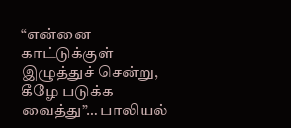“என்னை காட்டுக்குள் இழுத்துச் சென்று, கீழே படுக்க வைத்து”… பாலியல்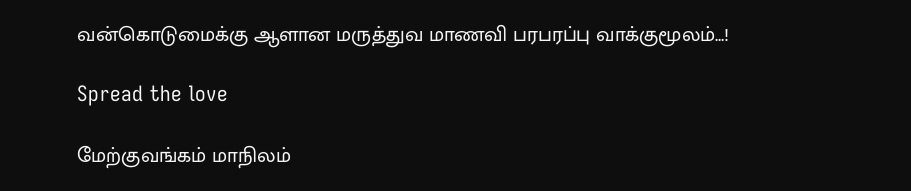வன்கொடுமைக்கு ஆளான மருத்துவ மாணவி பரபரப்பு வாக்குமூலம்…!

Spread the love

மேற்குவங்கம் மாநிலம்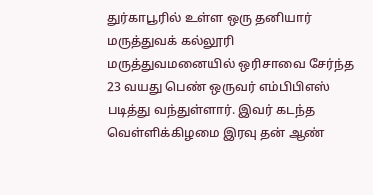துர்காபூரில் உள்ள ஒரு தனியார் மருத்துவக் கல்லூரி மருத்துவமனையில் ஒரிசாவை சேர்ந்த 23 வயது பெண் ஒருவர் எம்பிபிஎஸ் படித்து வந்துள்ளார். இவர் கடந்த வெள்ளிக்கிழமை இரவு தன் ஆண்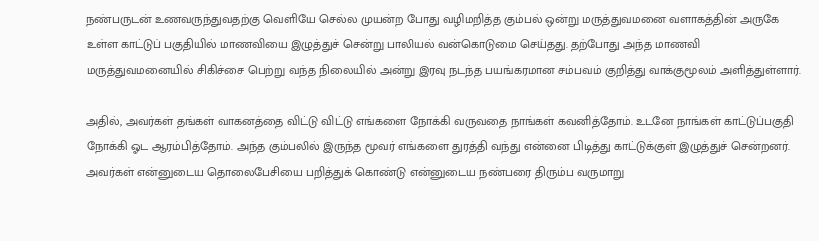நண்பருடன் உணவருந்துவதற்கு வெளியே செல்ல முயன்ற போது வழிமறித்த கும்பல் ஒன்று மருத்துவமனை வளாகத்தின் அருகே உள்ள காட்டுப் பகுதியில் மாணவியை இழுத்துச் சென்று பாலியல் வன்கொடுமை செய்தது. தற்போது அந்த மாணவி மருத்துவமனையில் சிகிச்சை பெற்று வந்த நிலையில் அன்று இரவு நடந்த பயங்கரமான சம்பவம் குறித்து வாக்குமூலம் அளித்துள்ளார்.

அதில், அவர்கள் தங்கள் வாகனத்தை விட்டு விட்டு எங்களை நோக்கி வருவதை நாங்கள் கவனித்தோம். உடனே நாங்கள் காட்டுப்பகுதி நோக்கி ஓட ஆரம்பித்தோம். அந்த கும்பலில் இருந்த மூவர் எங்களை துரத்தி வந்து என்னை பிடித்து காட்டுக்குள் இழுத்துச் சென்றனர். அவர்கள் என்னுடைய தொலைபேசியை பறித்துக் கொண்டு என்னுடைய நண்பரை திரும்ப வருமாறு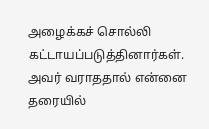அழைக்கச் சொல்லி கட்டாயப்படுத்தினார்கள். அவர் வராததால் என்னை தரையில்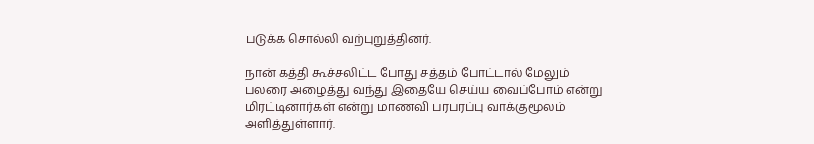படுக்க சொல்லி வற்புறுத்தினர்.

நான் கத்தி கூச்சலிட்ட போது சத்தம் போட்டால் மேலும் பலரை அழைத்து வந்து இதையே செய்ய வைப்போம் என்று மிரட்டினார்கள் என்று மாணவி பரபரப்பு வாக்குமூலம் அளித்துள்ளார்.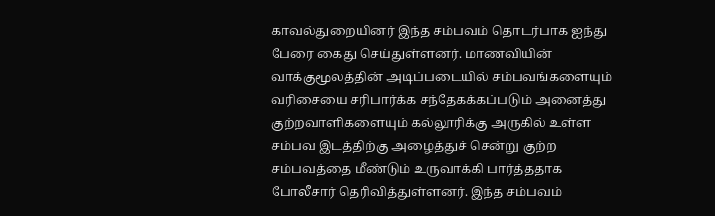காவல்துறையினர் இந்த சம்பவம் தொடர்பாக ஐந்து பேரை கைது செய்துள்ளனர். மாணவியின் வாக்குமூலத்தின் அடிப்படையில் சம்பவங்களையும் வரிசையை சரிபார்க்க சந்தேகக்கப்படும் அனைத்து குற்றவாளிகளையும் கல்லூரிக்கு அருகில் உள்ள சம்பவ இடத்திற்கு அழைத்துச் சென்று குற்ற சம்பவத்தை மீண்டும் உருவாக்கி பார்த்ததாக போலீசார் தெரிவித்துள்ளனர். இந்த சம்பவம்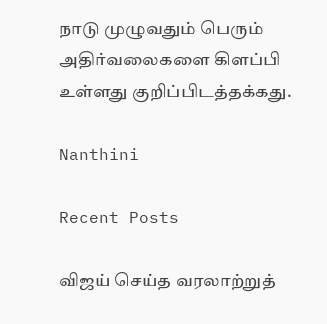நாடு முழுவதும் பெரும் அதிர்வலைகளை கிளப்பி உள்ளது குறிப்பிடத்தக்கது.

Nanthini

Recent Posts

விஜய் செய்த வரலாற்றுத்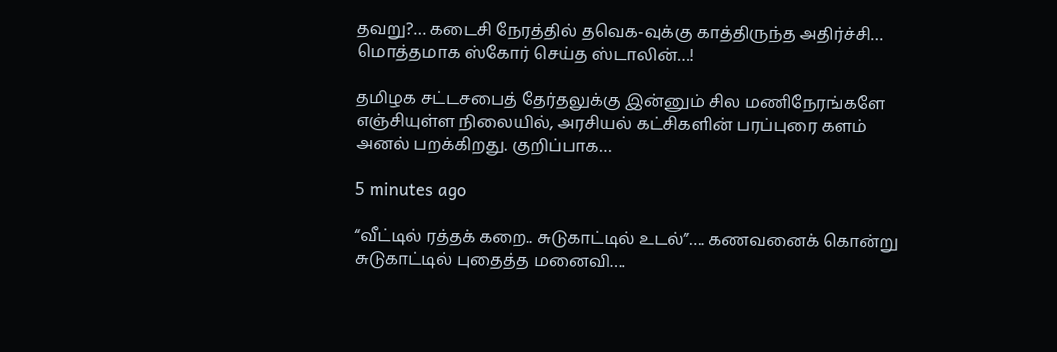தவறு?… கடைசி நேரத்தில் தவெக-வுக்கு காத்திருந்த அதிர்ச்சி… மொத்தமாக ஸ்கோர் செய்த ஸ்டாலின்…!

தமிழக சட்டசபைத் தேர்தலுக்கு இன்னும் சில மணிநேரங்களே எஞ்சியுள்ள நிலையில், அரசியல் கட்சிகளின் பரப்புரை களம் அனல் பறக்கிறது. குறிப்பாக…

5 minutes ago

“வீட்டில் ரத்தக் கறை.. சுடுகாட்டில் உடல்”…. கணவனைக் கொன்று சுடுகாட்டில் புதைத்த மனைவி….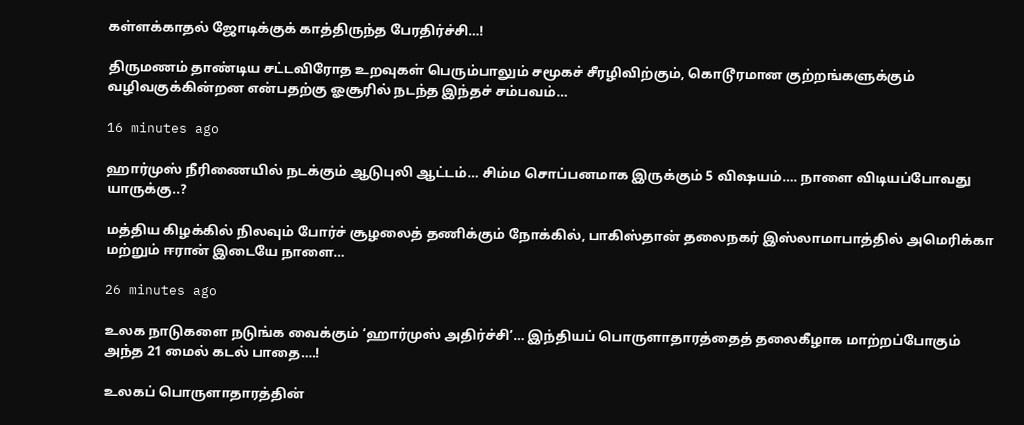கள்ளக்காதல் ஜோடிக்குக் காத்திருந்த பேரதிர்ச்சி…!

திருமணம் தாண்டிய சட்டவிரோத உறவுகள் பெரும்பாலும் சமூகச் சீரழிவிற்கும், கொடூரமான குற்றங்களுக்கும் வழிவகுக்கின்றன என்பதற்கு ஓசூரில் நடந்த இந்தச் சம்பவம்…

16 minutes ago

ஹார்முஸ் நீரிணையில் நடக்கும் ஆடுபுலி ஆட்டம்… சிம்ம சொப்பனமாக இருக்கும் 5 விஷயம்…. நாளை விடியப்போவது யாருக்கு..?

மத்திய கிழக்கில் நிலவும் போர்ச் சூழலைத் தணிக்கும் நோக்கில், பாகிஸ்தான் தலைநகர் இஸ்லாமாபாத்தில் அமெரிக்கா மற்றும் ஈரான் இடையே நாளை…

26 minutes ago

உலக நாடுகளை நடுங்க வைக்கும் ‘ஹார்முஸ் அதிர்ச்சி’… இந்தியப் பொருளாதாரத்தைத் தலைகீழாக மாற்றப்போகும் அந்த 21 மைல் கடல் பாதை….!

உலகப் பொருளாதாரத்தின்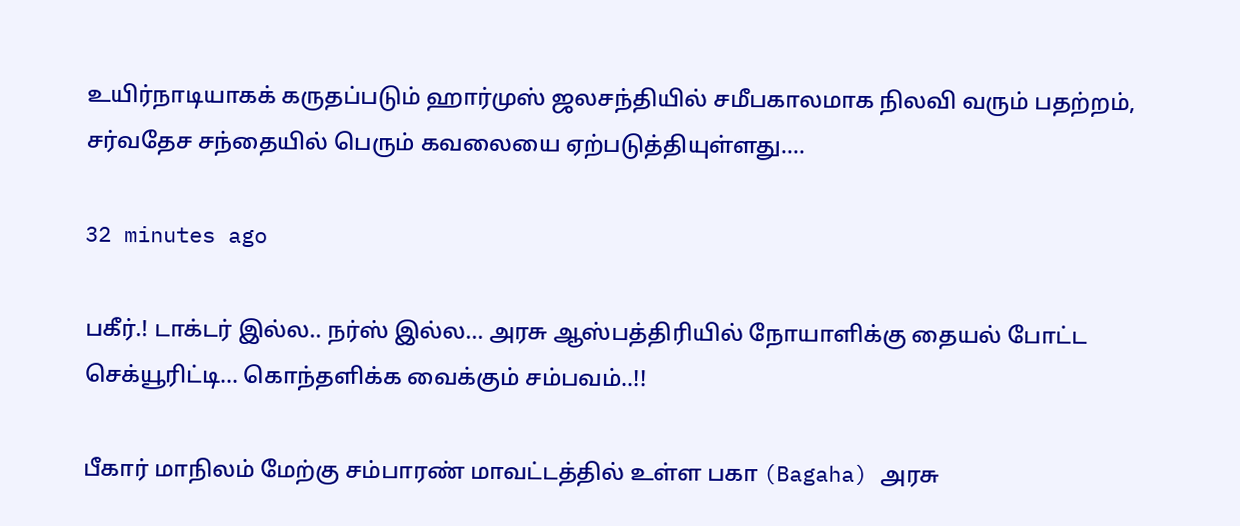உயிர்நாடியாகக் கருதப்படும் ஹார்முஸ் ஜலசந்தியில் சமீபகாலமாக நிலவி வரும் பதற்றம், சர்வதேச சந்தையில் பெரும் கவலையை ஏற்படுத்தியுள்ளது.…

32 minutes ago

பகீர்.! டாக்டர் இல்ல.. நர்ஸ் இல்ல… அரசு ஆஸ்பத்திரியில் நோயாளிக்கு தையல் போட்ட செக்யூரிட்டி… கொந்தளிக்க வைக்கும் சம்பவம்..!!

பீகார் மாநிலம் மேற்கு சம்பாரண் மாவட்டத்தில் உள்ள பகா (Bagaha) அரசு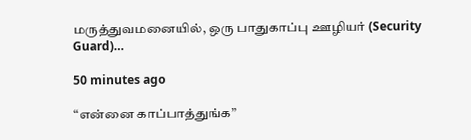மருத்துவமனையில், ஒரு பாதுகாப்பு ஊழியர் (Security Guard)…

50 minutes ago

“என்னை காப்பாத்துங்க”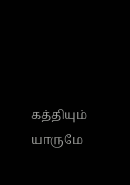கத்தியும் யாருமே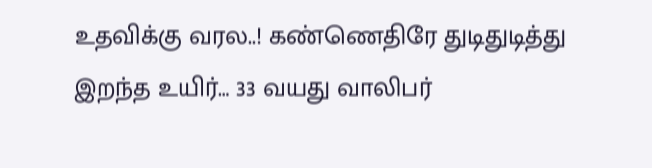உதவிக்கு வரல..! கண்ணெதிரே துடிதுடித்து இறந்த உயிர்… 33 வயது வாலிபர்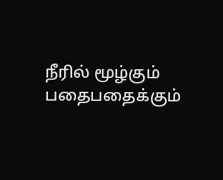நீரில் மூழ்கும் பதைபதைக்கும்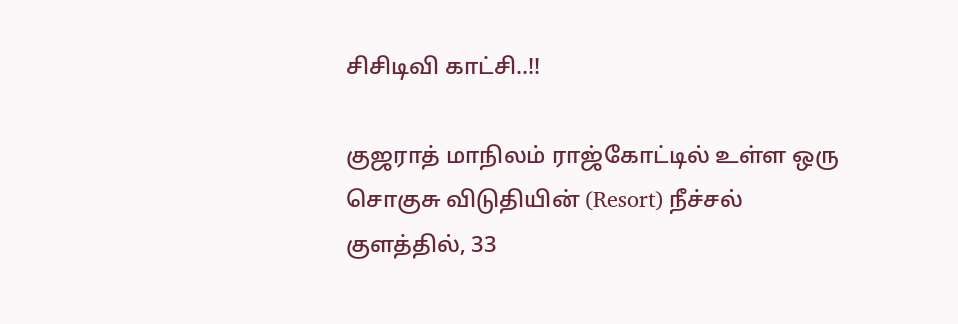சிசிடிவி காட்சி..!!

குஜராத் மாநிலம் ராஜ்கோட்டில் உள்ள ஒரு சொகுசு விடுதியின் (Resort) நீச்சல் குளத்தில், 33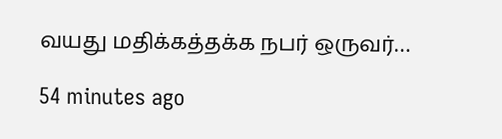வயது மதிக்கத்தக்க நபர் ஒருவர்…

54 minutes ago